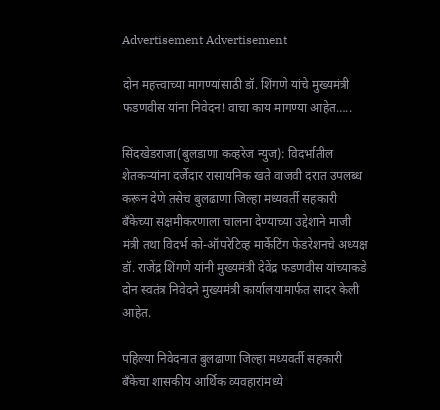Advertisement Advertisement

दोन महत्त्वाच्या मागण्यांसाठी डॉ. शिंगणे यांचे मुख्यमंत्री फडणवीस यांना निवेदन! वाचा काय मागण्या आहेत…..

सिंदखेडराजा(बुलडाणा कव्हरेज न्युज): विदर्भातील शेतकऱ्यांना दर्जेदार रासायनिक खते वाजवी दरात उपलब्ध करून देणे तसेच बुलढाणा जिल्हा मध्यवर्ती सहकारी बँकेच्या सक्षमीकरणाला चालना देण्याच्या उद्देशाने माजी मंत्री तथा विदर्भ को-ऑपरेटिव्ह मार्केटिंग फेडरेशनचे अध्यक्ष डॉ. राजेंद्र शिंगणे यांनी मुख्यमंत्री देवेंद्र फडणवीस यांच्याकडे दोन स्वतंत्र निवेदने मुख्यमंत्री कार्यालयामार्फत सादर केली आहेत.

पहिल्या निवेदनात बुलढाणा जिल्हा मध्यवर्ती सहकारी बँकेचा शासकीय आर्थिक व्यवहारांमध्ये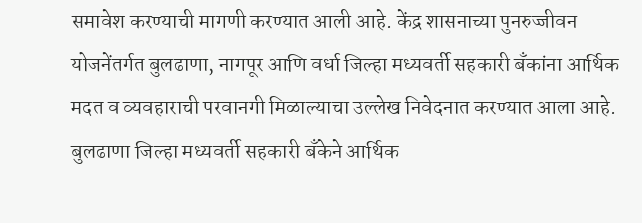समावेश करण्याची मागणी करण्यात आली आहे. केंद्र शासनाच्या पुनरुज्जीवन योजनेंतर्गत बुलढाणा, नागपूर आणि वर्धा जिल्हा मध्यवर्ती सहकारी बँकांना आर्थिक मदत व व्यवहाराची परवानगी मिळाल्याचा उल्लेख निवेदनात करण्यात आला आहे. बुलढाणा जिल्हा मध्यवर्ती सहकारी बँकेने आर्थिक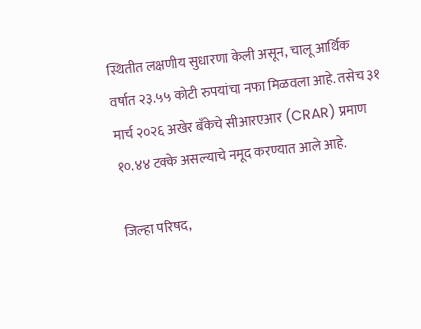स्थितीत लक्षणीय सुधारणा केली असून, चालू आर्थिक वर्षात २३.५५ कोटी रुपयांचा नफा मिळवला आहे. तसेच ३१ मार्च २०२६ अखेर बँकेचे सीआरएआर (CRAR) प्रमाण १०.४४ टक्के असल्याचे नमूद करण्यात आले आहे.

जिल्हा परिषद,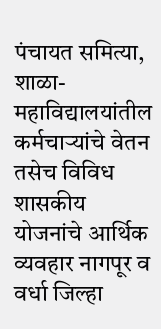पंचायत समित्या, शाळा-महाविद्यालयांतील कर्मचाऱ्यांचे वेतन तसेच विविध शासकीय योजनांचे आर्थिक व्यवहार नागपूर व वर्धा जिल्हा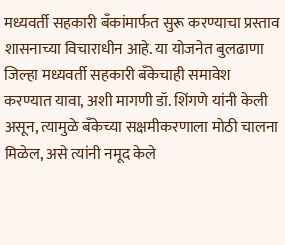मध्यवर्ती सहकारी बँकांमार्फत सुरू करण्याचा प्रस्ताव शासनाच्या विचाराधीन आहे. या योजनेत बुलढाणा जिल्हा मध्यवर्ती सहकारी बँकेचाही समावेश करण्यात यावा, अशी मागणी डॉ. शिंगणे यांनी केली असून, त्यामुळे बँकेच्या सक्षमीकरणाला मोठी चालना मिळेल, असे त्यांनी नमूद केले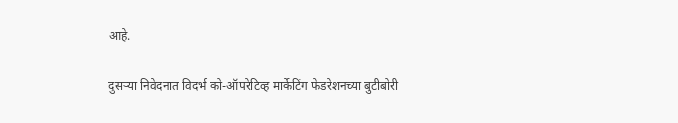आहे.

दुसऱ्या निवेदनात विदर्भ को-ऑपरेटिव्ह मार्केटिंग फेडरेशनच्या बुटीबोरी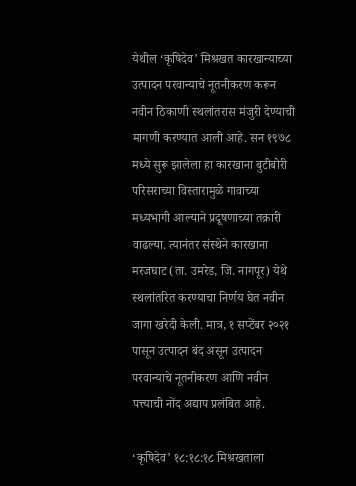येथील ‘कृषिदेव’ मिश्रखत कारखान्याच्या उत्पादन परवान्याचे नूतनीकरण करून नवीन ठिकाणी स्थलांतरास मंजुरी देण्याची मागणी करण्यात आली आहे. सन १९७८ मध्ये सुरू झालेला हा कारखाना बुटीबोरी परिसराच्या विस्तारामुळे गावाच्या मध्यभागी आल्याने प्रदूषणाच्या तक्रारी वाढल्या. त्यानंतर संस्थेने कारखाना मरजघाट (ता. उमरेड, जि. नागपूर) येथे स्थलांतरित करण्याचा निर्णय घेत नवीन जागा खरेदी केली. मात्र, १ सप्टेंबर २०२१ पासून उत्पादन बंद असून उत्पादन परवान्याचे नूतनीकरण आणि नवीन पत्त्याची नोंद अद्याप प्रलंबित आहे.

‘कृषिदेव’ १८:१८:१८ मिश्रखताला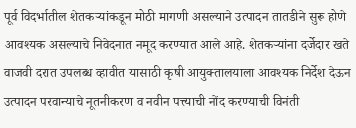पूर्व विदर्भातील शेतकऱ्यांकडून मोठी मागणी असल्याने उत्पादन तातडीने सुरू होणे आवश्यक असल्याचे निवेदनात नमूद करण्यात आले आहे. शेतकऱ्यांना दर्जेदार खते वाजवी दरात उपलब्ध व्हावीत यासाठी कृषी आयुक्तालयाला आवश्यक निर्देश देऊन उत्पादन परवान्याचे नूतनीकरण व नवीन पत्त्याची नोंद करण्याची विनंती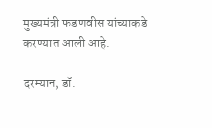मुख्यमंत्री फडणवीस यांच्याकडे करण्यात आली आहे.

दरम्यान, डॉ.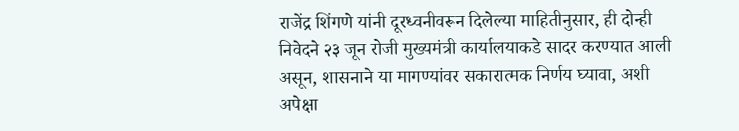राजेंद्र शिंगणे यांनी दूरध्वनीवरून दिलेल्या माहितीनुसार, ही दोन्ही निवेदने २३ जून रोजी मुख्यमंत्री कार्यालयाकडे सादर करण्यात आली असून, शासनाने या मागण्यांवर सकारात्मक निर्णय घ्यावा, अशी अपेक्षा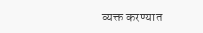व्यक्त करण्यात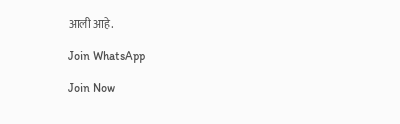आली आहे.

Join WhatsApp

Join Now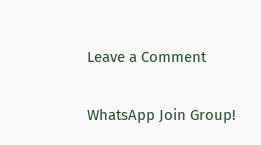Leave a Comment

WhatsApp Join Group!